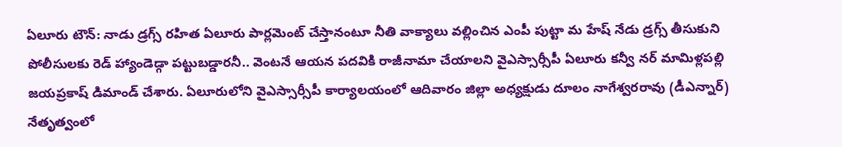ఏలూరు టౌన్: నాడు డ్రగ్స్ రహిత ఏలూరు పార్లమెంట్ చేస్తానంటూ నీతి వాక్యాలు వల్లించిన ఎంపీ పుట్టా మ హేష్ నేడు డ్రగ్స్ తీసుకుని పోలీసులకు రెడ్ హ్యాండెడ్గా పట్టుబడ్డారనీ.. వెంటనే ఆయన పదవికి రాజీనామా చేయాలని వైఎస్సార్సీపీ ఏలూరు కన్వీ నర్ మామిళ్లపల్లి జయప్రకాష్ డిమాండ్ చేశారు. ఏలూరులోని వైఎస్సార్సీపీ కార్యాలయంలో ఆదివారం జిల్లా అధ్యక్షుడు దూలం నాగేశ్వరరావు (డీఎన్నార్) నేతృత్వంలో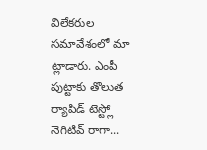విలేకరుల సమావేశంలో మా ట్లాడారు. ఎంపీ పుట్టాకు తొలుత ర్యాపిడ్ టెస్ట్లో నెగిటివ్ రాగా...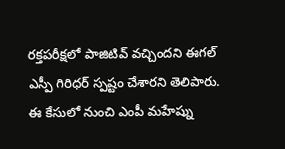రక్తపరీక్షలో పాజిటివ్ వచ్చిందని ఈగల్ ఎస్పీ గిరిధర్ స్పష్టం చేశారని తెలిపారు. ఈ కేసులో నుంచి ఎంపీ మహేష్ను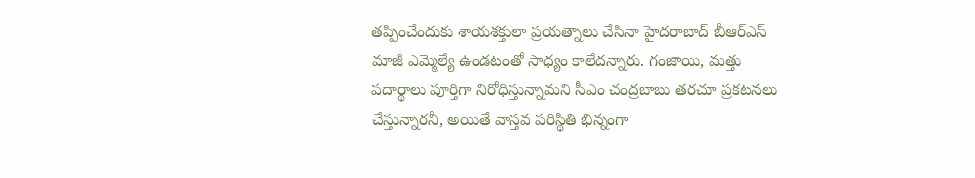తప్పించేందుకు శాయశక్తులా ప్రయత్నాలు చేసినా హైదరాబాద్ బీఆర్ఎస్ మాజీ ఎమ్మెల్యే ఉండటంతో సాధ్యం కాలేదన్నారు. గంజాయి, మత్తు పదార్థాలు పూర్తిగా నిరోధిస్తున్నామని సీఎం చంద్రబాబు తరచూ ప్రకటనలు చేస్తున్నారనీ, అయితే వాస్తవ పరిస్థితి భిన్నంగా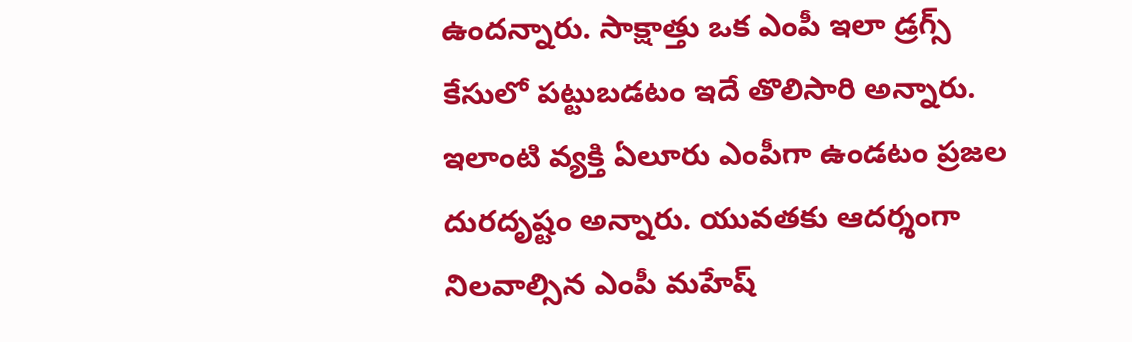ఉందన్నారు. సాక్షాత్తు ఒక ఎంపీ ఇలా డ్రగ్స్ కేసులో పట్టుబడటం ఇదే తొలిసారి అన్నారు. ఇలాంటి వ్యక్తి ఏలూరు ఎంపీగా ఉండటం ప్రజల దురదృష్టం అన్నారు. యువతకు ఆదర్శంగా నిలవాల్సిన ఎంపీ మహేష్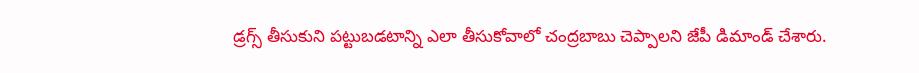డ్రగ్స్ తీసుకుని పట్టుబడటాన్ని ఎలా తీసుకోవాలో చంద్రబాబు చెప్పాలని జేపీ డిమాండ్ చేశారు.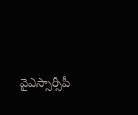వైఎస్సార్సీపీ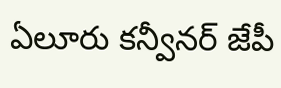ఏలూరు కన్వీనర్ జేపీ